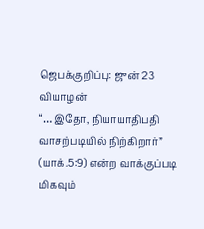ஜெபக்குறிப்பு: ஜுன் 23 வியாழன்
“… இதோ, நியாயாதிபதி வாசற்படியில் நிற்கிறார்” (யாக்.5:9) என்ற வாக்குப்படி மிகவும்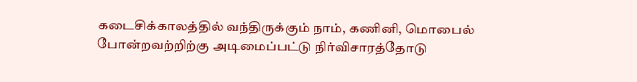கடைசிக்காலத்தில் வந்திருக்கும் நாம், கணினி, மொபைல் போன்றவற்றிற்கு அடிமைப்பட்டு நிர்விசாரத்தோடு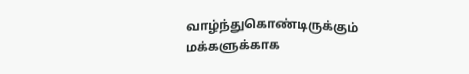வாழ்ந்துகொண்டிருக்கும் மக்களுக்காக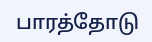பாரத்தோடு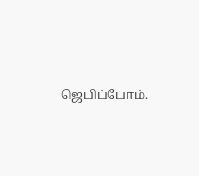ஜெபிப்போம்.